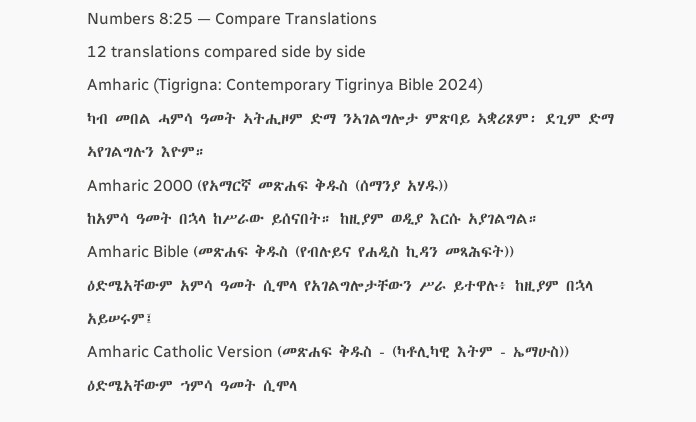Numbers 8:25 — Compare Translations
12 translations compared side by side
Amharic (Tigrigna: Contemporary Tigrinya Bible 2024)
ካብ መበል ሓምሳ ዓመት ኣትሒዞም ድማ ንኣገልግሎታ ምጽባይ ኣቋሪጾም፡ ደጊም ድማ ኣየገልግሉን እዮም።
Amharic 2000 (የአማርኛ መጽሐፍ ቅዱስ (ሰማንያ አሃዱ))
ከአምሳ ዓመት በኋላ ከሥራው ይሰናበት። ከዚያም ወዲያ እርሱ አያገልግል።
Amharic Bible (መጽሐፍ ቅዱስ (የብሉይና የሐዲስ ኪዳን መጻሕፍት))
ዕድሜአቸውም አምሳ ዓመት ሲሞላ የአገልግሎታቸውን ሥራ ይተዋሉ፥ ከዚያም በኋላ አይሠሩም፤
Amharic Catholic Version (መጽሐፍ ቅዱስ - (ካቶሊካዊ እትም - ኤማሁስ))
ዕድሜአቸውም ኀምሳ ዓመት ሲሞላ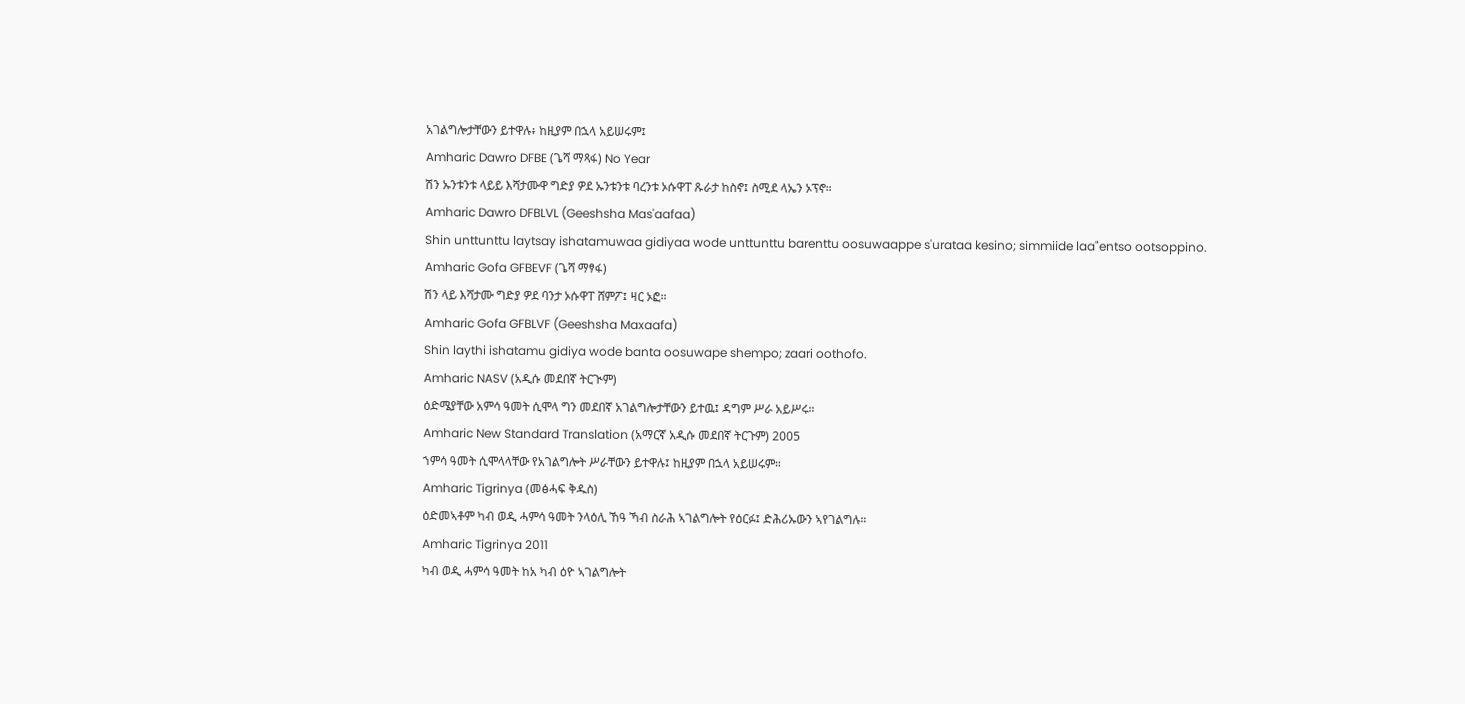አገልግሎታቸውን ይተዋሉ፥ ከዚያም በኋላ አይሠሩም፤
Amharic Dawro DFBE (ጌሻ ማጻፋ) No Year
ሽን ኡንቱንቱ ላይይ እሻታሙዋ ግድያ ዎደ ኡንቱንቱ ባረንቱ ኦሱዋፐ ጹራታ ከስኖ፤ ስሚደ ላኤን ኦፕኖ።
Amharic Dawro DFBLVL (Geeshsha Mas'aafaa)
Shin unttunttu laytsay ishatamuwaa gidiyaa wode unttunttu barenttu oosuwaappe s'urataa kesino; simmiide laa"entso ootsoppino.
Amharic Gofa GFBEVF (ጌሻ ማፃፋ)
ሽን ላይ እሻታሙ ግድያ ዎደ ባንታ ኦሱዋፐ ሸምፖ፤ ዛር ኦፎ።
Amharic Gofa GFBLVF (Geeshsha Maxaafa)
Shin laythi ishatamu gidiya wode banta oosuwape shempo; zaari oothofo.
Amharic NASV (አዲሱ መደበኛ ትርጒም)
ዕድሜያቸው አምሳ ዓመት ሲሞላ ግን መደበኛ አገልግሎታቸውን ይተዉ፤ ዳግም ሥራ አይሥሩ።
Amharic New Standard Translation (አማርኛ አዲሱ መደበኛ ትርጉም) 2005
ኀምሳ ዓመት ሲሞላላቸው የአገልግሎት ሥራቸውን ይተዋሉ፤ ከዚያም በኋላ አይሠሩም።
Amharic Tigrinya (መፅሓፍ ቅዱስ)
ዕድመኣቶም ካብ ወዲ ሓምሳ ዓመት ንላዕሊ ኸዓ ኻብ ስራሕ ኣገልግሎት የዕርፉ፤ ድሕሪኡውን ኣየገልግሉ።
Amharic Tigrinya 2011
ካብ ወዲ ሓምሳ ዓመት ከአ ካብ ዕዮ ኣገልግሎት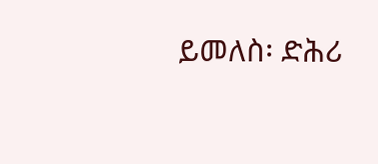ይመለስ፡ ድሕሪ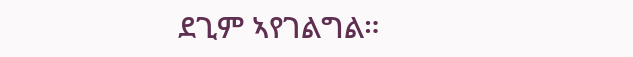ደጊም ኣየገልግል።